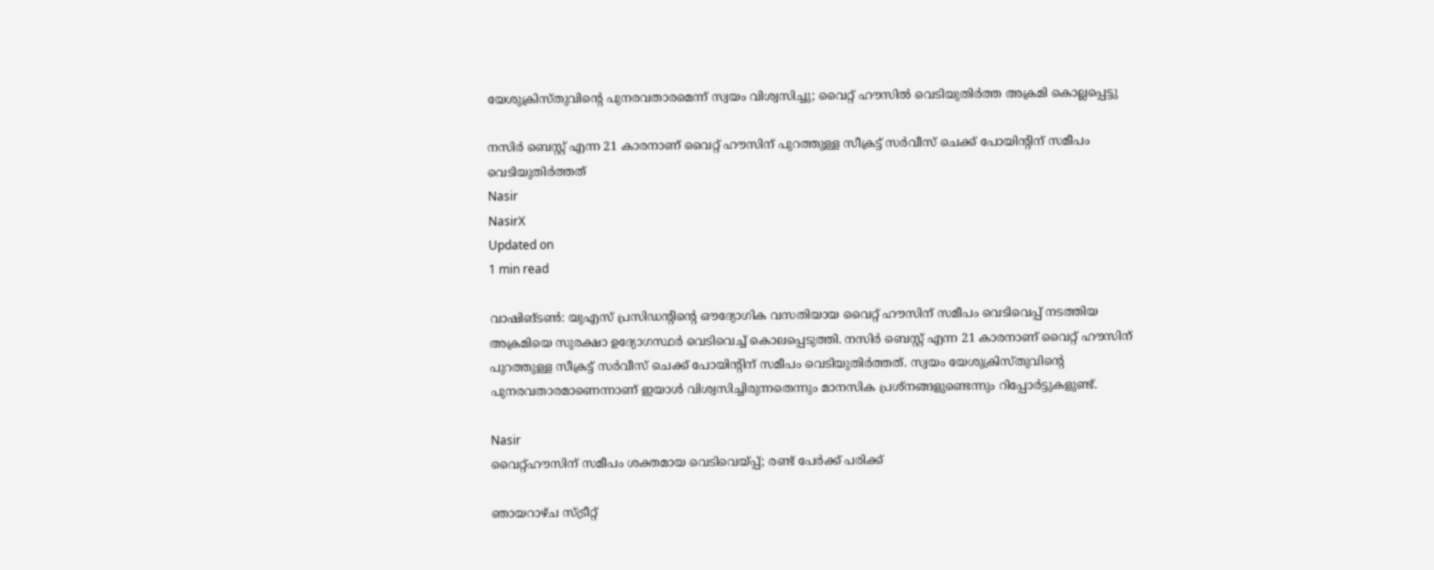യേശുക്രിസ്തുവിന്റെ പുനരവതാരമെന്ന് സ്വയം വിശ്വസിച്ചു; വൈറ്റ് ഹൗസില്‍ വെടിയുതിര്‍ത്ത അക്രമി കൊല്ലപ്പെട്ടു

നസിര്‍ ബെസ്റ്റ് എന്ന 21 കാരനാണ് വൈറ്റ് ഹൗസിന് പുറത്തുള്ള സീക്രട്ട് സര്‍വീസ് ചെക്ക് പോയിന്റിന് സമീപം വെടിയുതിര്‍ത്തത്
Nasir
NasirX
Updated on
1 min read

വാഷിങ്ടണ്‍: യുഎസ് പ്രസിഡന്റിന്റെ ഔദ്യോഗിക വസതിയായ വൈറ്റ് ഹൗസിന് സമീപം വെടിവെപ്പ് നടത്തിയ അക്രമിയെ സുരക്ഷാ ഉദ്യോഗസ്ഥര്‍ വെടിവെച്ച് കൊലപ്പെടുത്തി. നസിര്‍ ബെസ്റ്റ് എന്ന 21 കാരനാണ് വൈറ്റ് ഹൗസിന് പുറത്തുള്ള സീക്രട്ട് സര്‍വീസ് ചെക്ക് പോയിന്റിന് സമീപം വെടിയുതിര്‍ത്തത്. സ്വയം യേശുക്രിസ്തുവിന്റെ പുനരവതാരമാണെന്നാണ് ഇയാള്‍ വിശ്വസിച്ചിരുന്നതെന്നും മാനസിക പ്രശ്‌നങ്ങളുണ്ടെന്നും റിപ്പോര്‍ട്ടുകളുണ്ട്.

Nasir
വൈറ്റ്ഹൗസിന് സമീപം ശക്തമായ വെടിവെയ്പ്പ്; രണ്ട് പേര്‍ക്ക് പരിക്ക്

ഞായറാഴ്ച സ്ട്രീറ്റ്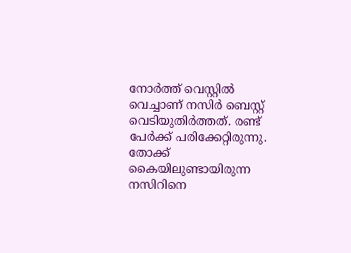നോര്‍ത്ത് വെസ്റ്റില്‍ വെച്ചാണ് നസിര്‍ ബെസ്റ്റ് വെടിയുതിര്‍ത്തത്. രണ്ട് പേര്‍ക്ക് പരിക്കേറ്റിരുന്നു. തോക്ക് കൈയിലുണ്ടായിരുന്ന നസിറിനെ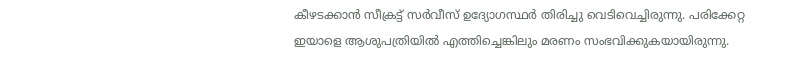കീഴടക്കാന്‍ സീക്രട്ട് സര്‍വീസ് ഉദ്യോഗസ്ഥര്‍ തിരിച്ചു വെടിവെച്ചിരുന്നു. പരിക്കേറ്റ ഇയാളെ ആശുപത്രിയില്‍ എത്തിച്ചെങ്കിലും മരണം സംഭവിക്കുകയായിരുന്നു.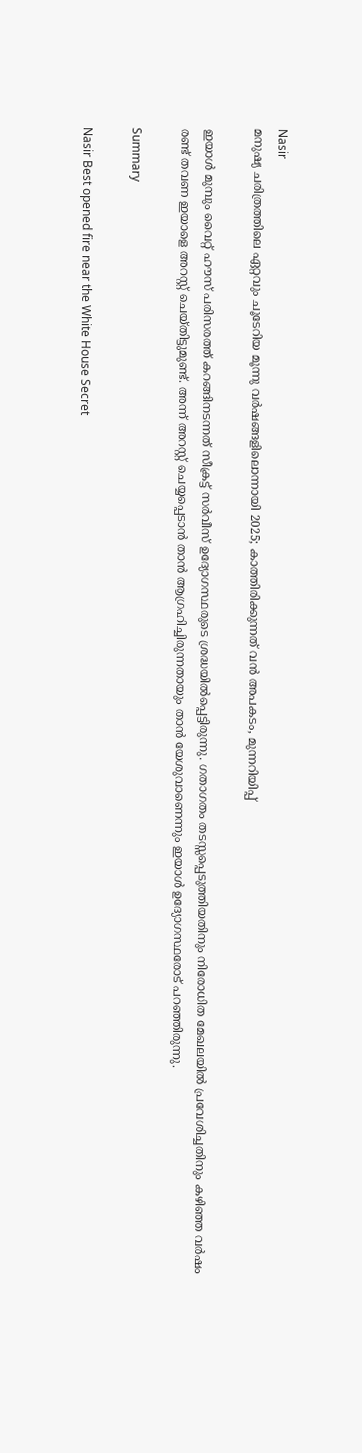Nasir
മനുഷ്യ ചരിത്രത്തിലെ ഏറ്റവും ചൂടേറിയ മൂന്നു വർഷങ്ങളിലൊന്നായി 2025; കാത്തിരിക്കുന്നത് വൻ അപകടം, മുന്നറിയിപ്പ്

ഇയാള്‍ മുമ്പും വൈറ്റ് ഹൗസ് പരിസരത്ത് കറങ്ങിനടന്നത് സീക്രട്ട് സര്‍വീസ് ഉദ്യോഗസ്ഥരുടെ ശ്രദ്ധയില്‍പ്പെട്ടിരുന്നു. ഗതാഗതം തടസ്സപ്പെടുത്തിയതിനും നിരോധിത മേഖലയില്‍ പ്രവേശിച്ചതിനും കഴിഞ്ഞ വര്‍ഷം രണ്ട് തവണ ഇയാളെ അറസ്റ്റ് ചെയ്തിട്ടുമുണ്ട്. അന്ന് അറസ്റ്റ് ചെയ്യപ്പെടാന്‍ താന്‍ ആഗ്രഹിച്ചിരുന്നതായും താന്‍ യേശുവാണെന്നും ഇയാള്‍ ഉദ്യോഗസ്ഥരോട് പറഞ്ഞിരുന്നു.

Summary

Nasir Best opened fire near the White House Secret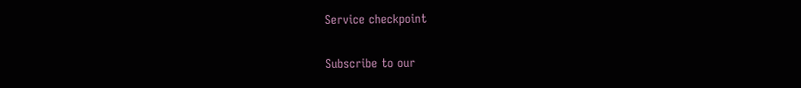Service checkpoint

Subscribe to our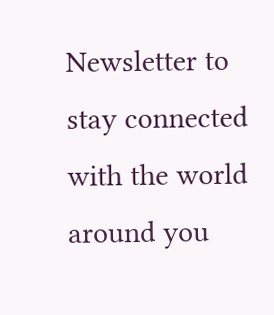Newsletter to stay connected with the world around you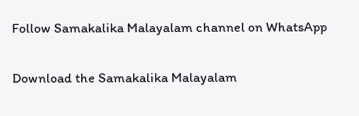Follow Samakalika Malayalam channel on WhatsApp

Download the Samakalika Malayalam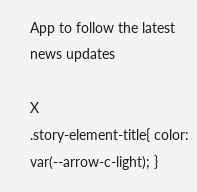App to follow the latest news updates

X
.story-element-title{ color: var(--arrow-c-light); }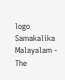logo
Samakalika Malayalam - The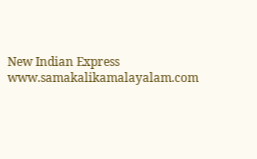New Indian Express
www.samakalikamalayalam.com